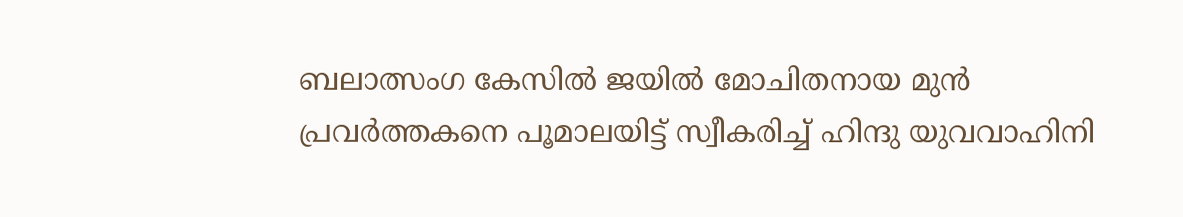ബലാത്സംഗ കേസില്‍ ജയില്‍ മോചിതനായ മുന്‍ പ്രവർത്തകനെ പൂമാലയിട്ട് സ്വീകരിച്ച് ഹിന്ദു യുവവാഹിനി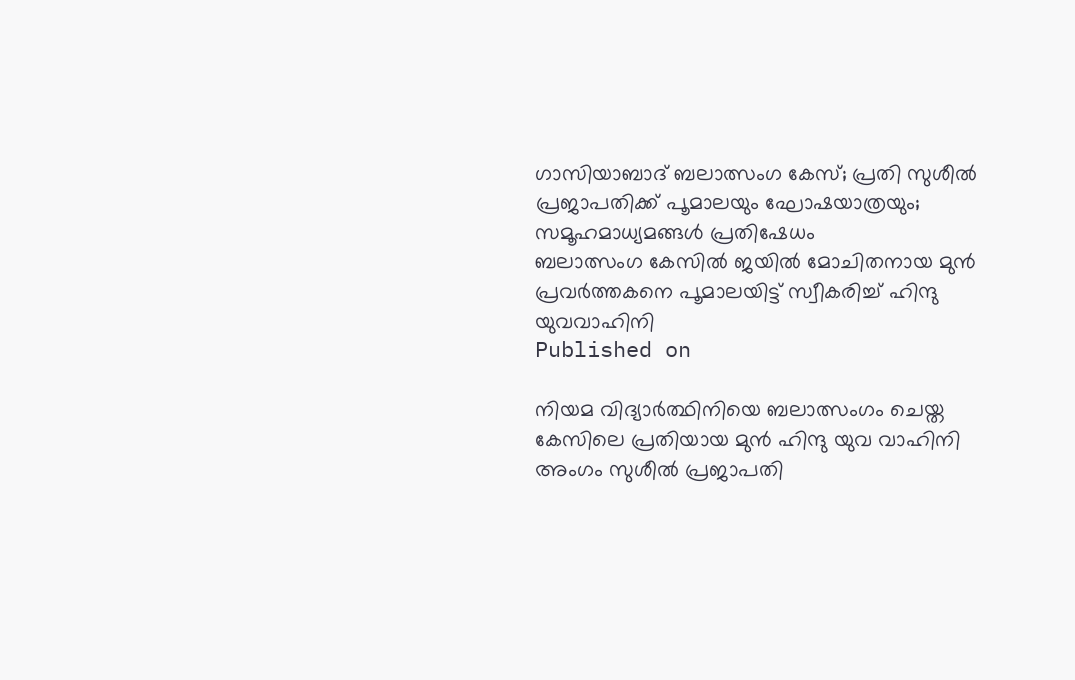ഗാസിയാബാദ് ബലാത്സംഗ കേസ്; പ്രതി സുശീൽ പ്രജാപതിക്ക് പൂമാലയും ഘോഷയാത്രയും; സമൂഹമാധ്യമങ്ങൾ പ്രതിഷേധം
ബലാത്സംഗ കേസില്‍ ജയില്‍ മോചിതനായ മുന്‍ പ്രവർത്തകനെ പൂമാലയിട്ട് സ്വീകരിച്ച് ഹിന്ദു യുവവാഹിനി
Published on

നിയമ വിദ്യാർത്ഥിനിയെ ബലാത്സംഗം ചെയ്ത കേസിലെ പ്രതിയായ മുന്‍ ഹിന്ദു യുവ വാഹിനി അംഗം സുശീൽ പ്രജാപതി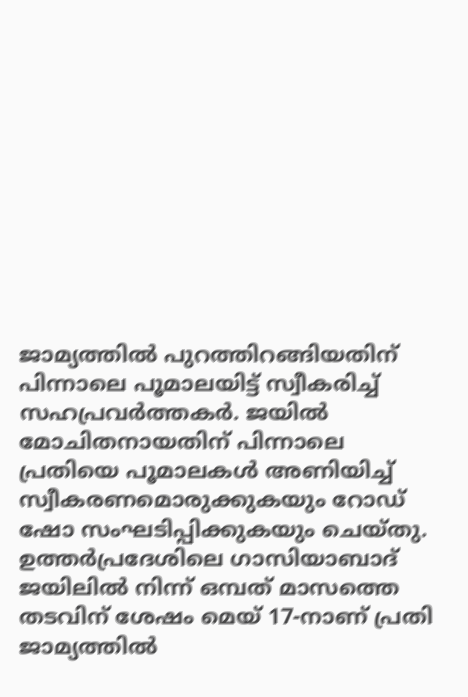ജാമ്യത്തിൽ പുറത്തിറങ്ങിയതിന് പിന്നാലെ പൂമാലയിട്ട് സ്വീകരിച്ച് സഹപ്രവർത്തകർ. ജയിൽ മോചിതനായതിന് പിന്നാലെ പ്രതിയെ പൂമാലകൾ അണിയിച്ച് സ്വീകരണമൊരുക്കുകയും റോഡ് ഷോ സംഘടിപ്പിക്കുകയും ചെയ്തു. ഉത്തർപ്രദേശിലെ ഗാസിയാബാദ് ജയിലിൽ നിന്ന് ഒമ്പത് മാസത്തെ തടവിന് ശേഷം മെയ് 17-നാണ് പ്രതി ജാമ്യത്തിൽ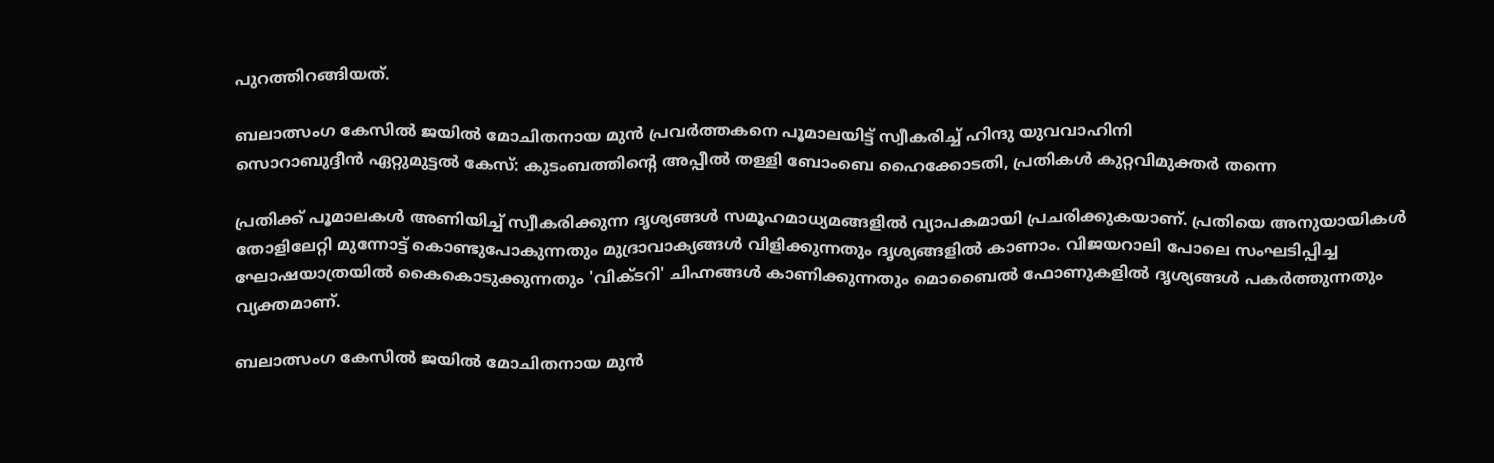പുറത്തിറങ്ങിയത്.

ബലാത്സംഗ കേസില്‍ ജയില്‍ മോചിതനായ മുന്‍ പ്രവർത്തകനെ പൂമാലയിട്ട് സ്വീകരിച്ച് ഹിന്ദു യുവവാഹിനി
സൊറാബുദ്ദീന്‍ ഏറ്റുമുട്ടല്‍ കേസ്: കുടംബത്തിന്റെ അപ്പീൽ തള്ളി ബോംബെ ഹൈക്കോടതി, പ്രതികള്‍ കുറ്റവിമുക്തര്‍ തന്നെ

പ്രതിക്ക് പൂമാലകൾ അണിയിച്ച് സ്വീകരിക്കുന്ന ദൃശ്യങ്ങൾ സമൂഹമാധ്യമങ്ങളിൽ വ്യാപകമായി പ്രചരിക്കുകയാണ്. പ്രതിയെ അനുയായികൾ തോളിലേറ്റി മുന്നോട്ട് കൊണ്ടുപോകുന്നതും മുദ്രാവാക്യങ്ങൾ വിളിക്കുന്നതും ദൃശ്യങ്ങളിൽ കാണാം. വിജയറാലി പോലെ സംഘടിപ്പിച്ച ഘോഷയാത്രയിൽ കൈകൊടുക്കുന്നതും 'വിക്ടറി' ചിഹ്നങ്ങൾ കാണിക്കുന്നതും മൊബൈൽ ഫോണുകളിൽ ദൃശ്യങ്ങൾ പകർത്തുന്നതും വ്യക്തമാണ്.

ബലാത്സംഗ കേസില്‍ ജയില്‍ മോചിതനായ മുന്‍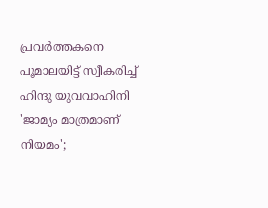പ്രവർത്തകനെ പൂമാലയിട്ട് സ്വീകരിച്ച് ഹിന്ദു യുവവാഹിനി
'ജാമ്യം മാത്രമാണ് നിയമം';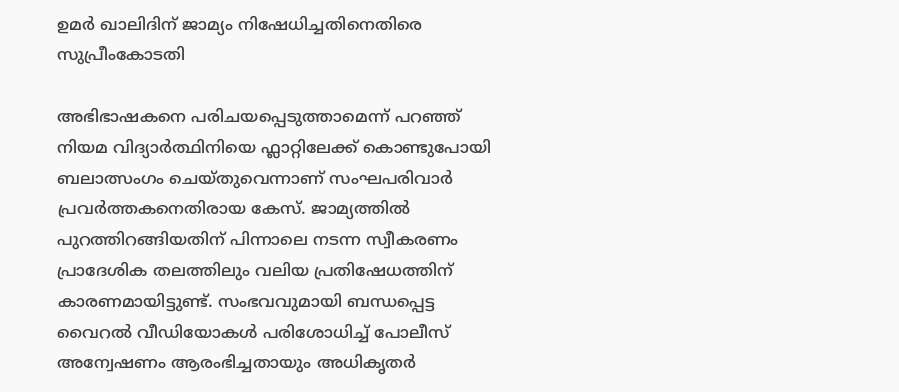ഉമർ ഖാലിദിന് ജാമ്യം നിഷേധിച്ചതിനെതിരെ സുപ്രീംകോടതി

അഭിഭാഷകനെ പരിചയപ്പെടുത്താമെന്ന് പറഞ്ഞ് നിയമ വിദ്യാർത്ഥിനിയെ ഫ്ലാറ്റിലേക്ക് കൊണ്ടുപോയി ബലാത്സംഗം ചെയ്തുവെന്നാണ് സംഘപരിവാർ പ്രവർത്തകനെതിരായ കേസ്. ജാമ്യത്തിൽ പുറത്തിറങ്ങിയതിന് പിന്നാലെ നടന്ന സ്വീകരണം പ്രാദേശിക തലത്തിലും വലിയ പ്രതിഷേധത്തിന് കാരണമായിട്ടുണ്ട്. സംഭവവുമായി ബന്ധപ്പെട്ട വൈറൽ വീഡിയോകൾ പരിശോധിച്ച് പോലീസ് അന്വേഷണം ആരംഭിച്ചതായും അധികൃതർ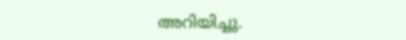അറിയിച്ചു.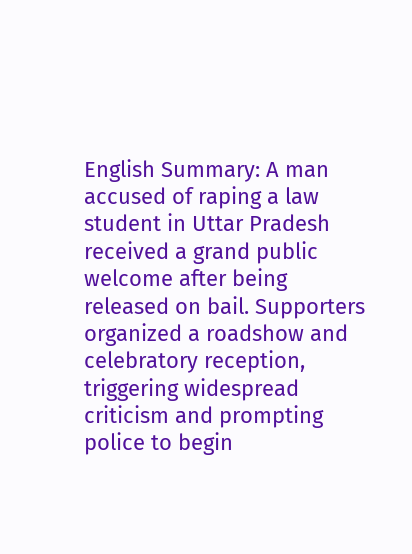English Summary: A man accused of raping a law student in Uttar Pradesh received a grand public welcome after being released on bail. Supporters organized a roadshow and celebratory reception, triggering widespread criticism and prompting police to begin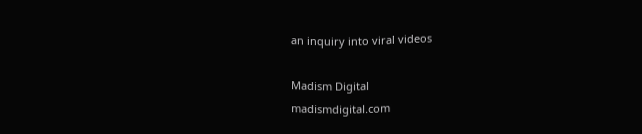an inquiry into viral videos

Madism Digital
madismdigital.com